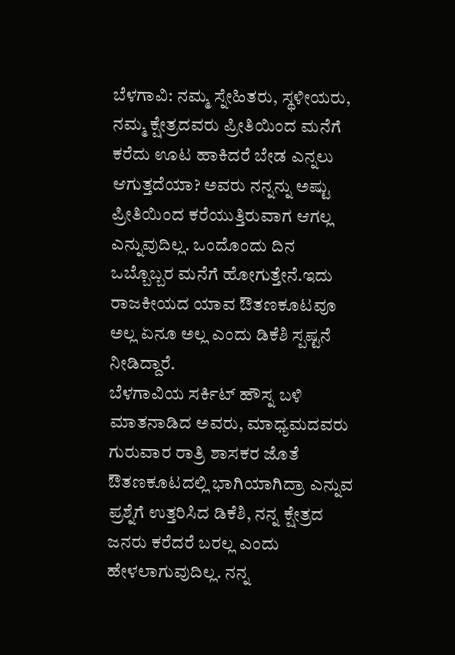ಬೆಳಗಾವಿ: ನಮ್ಮ ಸ್ನೇಹಿತರು, ಸ್ಥಳೀಯರು, ನಮ್ಮ ಕ್ಷೇತ್ರದವರು ಪ್ರೀತಿಯಿಂದ ಮನೆಗೆ ಕರೆದು ಊಟ ಹಾಕಿದರೆ ಬೇಡ ಎನ್ನಲು ಆಗುತ್ತದೆಯಾ? ಅವರು ನನ್ನನ್ನು ಅಷ್ಟು ಪ್ರೀತಿಯಿಂದ ಕರೆಯುತ್ತಿರುವಾಗ ಆಗಲ್ಲ ಎನ್ನುವುದಿಲ್ಲ. ಒಂದೊಂದು ದಿನ ಒಬ್ಬೊಬ್ಬರ ಮನೆಗೆ ಹೋಗುತ್ತೇನೆ.ಇದು ರಾಜಕೀಯದ ಯಾವ ಔತಣಕೂಟವೂ ಅಲ್ಲ ಏನೂ ಅಲ್ಲ ಎಂದು ಡಿಕೆಶಿ ಸ್ಪಷ್ಟನೆ ನೀಡಿದ್ದಾರೆ.
ಬೆಳಗಾವಿಯ ಸರ್ಕಿಟ್ ಹೌಸ್ನ ಬಳಿ ಮಾತನಾಡಿದ ಅವರು, ಮಾಧ್ಯಮದವರು ಗುರುವಾರ ರಾತ್ರಿ ಶಾಸಕರ ಜೊತೆ ಔತಣಕೂಟದಲ್ಲಿ ಭಾಗಿಯಾಗಿದ್ರಾ ಎನ್ನುವ ಪ್ರಶ್ನೆಗೆ ಉತ್ತರಿಸಿದ ಡಿಕೆಶಿ, ನನ್ನ ಕ್ಷೇತ್ರದ ಜನರು ಕರೆದರೆ ಬರಲ್ಲ ಎಂದು ಹೇಳಲಾಗುವುದಿಲ್ಲ. ನನ್ನ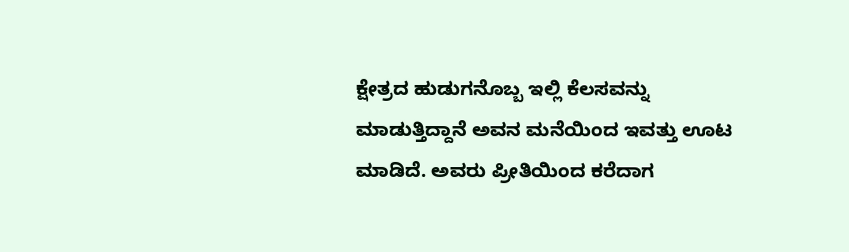ಕ್ಷೇತ್ರದ ಹುಡುಗನೊಬ್ಬ ಇಲ್ಲಿ ಕೆಲಸವನ್ನು ಮಾಡುತ್ತಿದ್ದಾನೆ ಅವನ ಮನೆಯಿಂದ ಇವತ್ತು ಊಟ ಮಾಡಿದೆ. ಅವರು ಪ್ರೀತಿಯಿಂದ ಕರೆದಾಗ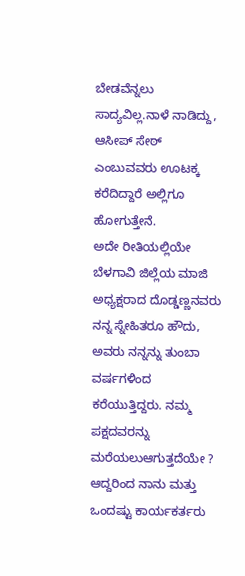ಬೇಡವೆನ್ನಲು ಸಾದ್ಯವಿಲ್ಲ.ನಾಳೆ ನಾಡಿದ್ದು, ಆಸೀಪ್ ಸೇಠ್ ಎಂಬುವವರು ಊಟಕ್ಕ ಕರೆದಿದ್ದಾರೆ ಅಲ್ಲಿಗೂ ಹೋಗುತ್ತೇನೆ.
ಅದೇ ರೀತಿಯಲ್ಲಿಯೇ ಬೆಳಗಾವಿ ಜಿಲ್ಲೆಯ ಮಾಜಿ ಅಧ್ಯಕ್ಷರಾದ ದೊಡ್ಡಣ್ಣನವರು ನನ್ನ ಸ್ನೇಹಿತರೂ ಹೌದು, ಅವರು ನನ್ನನ್ನು ತುಂಬಾ ವರ್ಷಗಳಿಂದ ಕರೆಯುತ್ತಿದ್ದರು. ನಮ್ಮ ಪಕ್ಷದವರನ್ನು ಮರೆಯಲುಆಗುತ್ತದೆಯೇ ? ಆದ್ದರಿಂದ ನಾನು ಮತ್ತು ಒಂದಷ್ಟು ಕಾರ್ಯಕರ್ತರು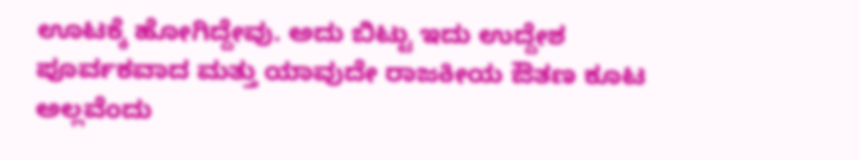ಊಟಕ್ಕೆ ಹೋಗಿದ್ದೇವು. ಅದು ಬಿಟ್ಟು ಇದು ಉದ್ದೇಶ ಪೂರ್ವಕವಾದ ಮತ್ತು ಯಾವುದೇ ರಾಜಕೀಯ ಔತಣ ಕೂಟ ಅಲ್ಲವೆಂದು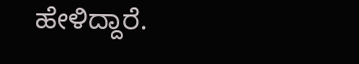ಹೇಳಿದ್ದಾರೆ.